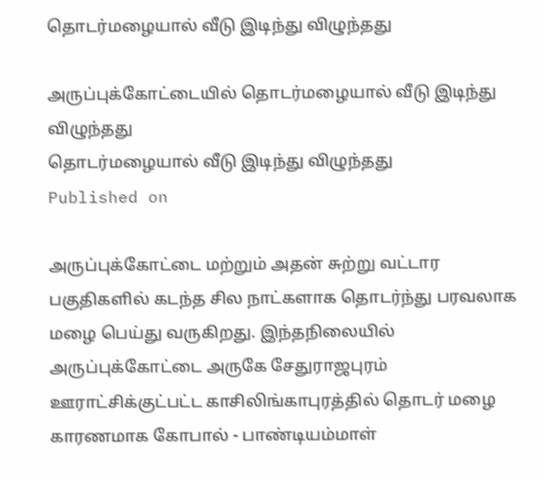தொடர்மழையால் வீடு இடிந்து விழுந்தது

அருப்புக்கோட்டையில் தொடர்மழையால் வீடு இடிந்து விழுந்தது
தொடர்மழையால் வீடு இடிந்து விழுந்தது
Published on

அருப்புக்கோட்டை மற்றும் அதன் சுற்று வட்டார பகுதிகளில் கடந்த சில நாட்களாக தொடர்ந்து பரவலாக மழை பெய்து வருகிறது. இந்தநிலையில் அருப்புக்கோட்டை அருகே சேதுராஜபுரம் ஊராட்சிக்குட்பட்ட காசிலிங்காபுரத்தில் தொடர் மழை காரணமாக கோபால் - பாண்டியம்மாள்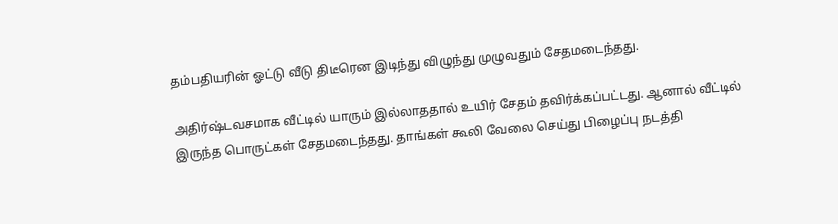தம்பதியரின் ஓட்டு வீடு திடீரென இடிந்து விழுந்து முழுவதும் சேதமடைந்தது.

அதிர்ஷ்டவசமாக வீட்டில் யாரும் இல்லாததால் உயிர் சேதம் தவிர்க்கப்பட்டது. ஆனால் வீட்டில் இருந்த பொருட்கள் சேதமடைந்தது. தாங்கள் கூலி வேலை செய்து பிழைப்பு நடத்தி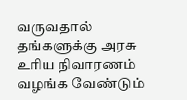வருவதால் தங்களுக்கு அரசு உரிய நிவாரணம் வழங்க வேண்டும்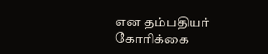என தம்பதியர் கோரிக்கை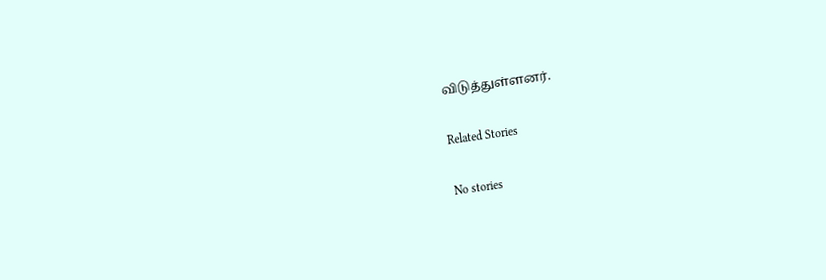விடுத்துள்ளனர்.

Related Stories

No stories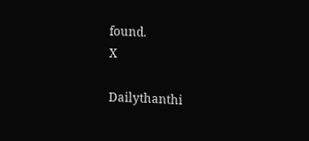found.
X

Dailythanthi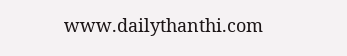www.dailythanthi.com